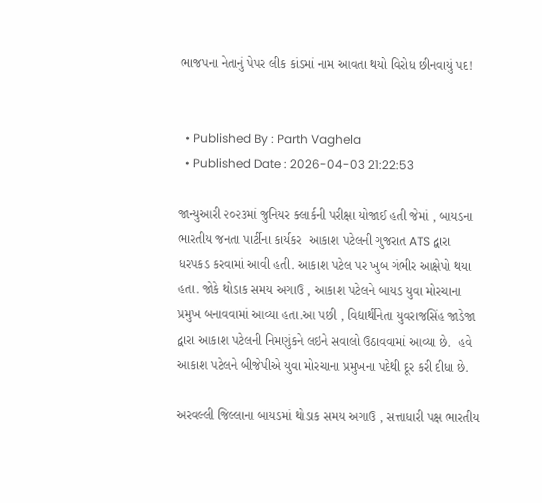ભાજપના નેતાનું પેપર લીક કાંડમાં નામ આવતા થયો વિરોધ છીનવાયું પદ!


  • Published By : Parth Vaghela
  • Published Date : 2026-04-03 21:22:53

જાન્યુઆરી ૨૦૨૩માં જુનિયર ક્લાર્કની પરીક્ષા યોજાઈ હતી જેમાં , બાયડના ભારતીય જનતા પાર્ટીના કાર્યકર  આકાશ પટેલની ગુજરાત ATS દ્વારા ધરપકડ કરવામાં આવી હતી. આકાશ પટેલ પર ખુબ ગંભીર આક્ષેપો થયા હતા. જોકે થોડાક સમય અગાઉ , આકાશ પટેલને બાયડ યુવા મોરચાના પ્રમુખ બનાવવામાં આવ્યા હતા.આ પછી , વિદ્યાર્થીનેતા યુવરાજસિંહ જાડેજા દ્વારા આકાશ પટેલની નિમણુંકને લઇને સવાલો ઉઠાવવામાં આવ્યા છે.  હવે આકાશ પટેલને બીજેપીએ યુવા મોરચાના પ્રમુખના પદેથી દૂર કરી દીધા છે.

અરવલ્લી જિલ્લાના બાયડમાં થોડાક સમય અગાઉ , સત્તાધારી પક્ષ ભારતીય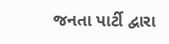જનતા પાર્ટી દ્વારા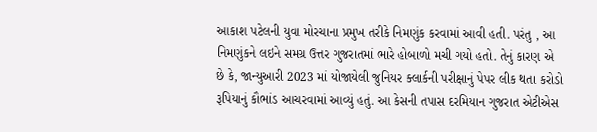આકાશ પટેલની યુવા મોરચાના પ્રમુખ તરીકે નિમણુંક કરવામાં આવી હતી. પરંતુ , આ નિમણુંકને લઇને સમગ્ર ઉત્તર ગુજરાતમાં ભારે હોબાળો મચી ગયો હતો. તેનું કારણ એ છે કે, જાન્યુઆરી 2023 માં યોજાયેલી જુનિયર ક્લાર્કની પરીક્ષાનું પેપર લીક થતા કરોડો રૂપિયાનું કૌભાંડ આચરવામાં આવ્યું હતું. આ કેસની તપાસ દરમિયાન ગુજરાત એટીએસ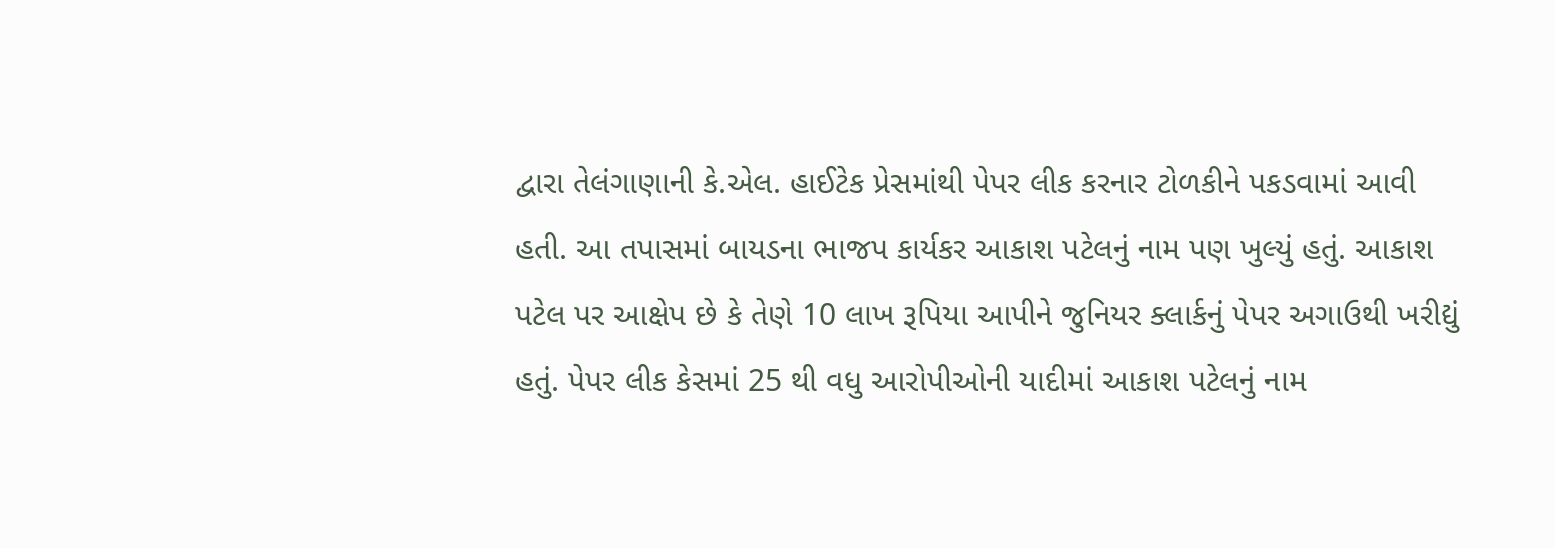દ્વારા તેલંગાણાની કે.એલ. હાઈટેક પ્રેસમાંથી પેપર લીક કરનાર ટોળકીને પકડવામાં આવી હતી. આ તપાસમાં બાયડના ભાજપ કાર્યકર આકાશ પટેલનું નામ પણ ખુલ્યું હતું. આકાશ પટેલ પર આક્ષેપ છે કે તેણે 10 લાખ રૂપિયા આપીને જુનિયર ક્લાર્કનું પેપર અગાઉથી ખરીદ્યું હતું. પેપર લીક કેસમાં 25 થી વધુ આરોપીઓની યાદીમાં આકાશ પટેલનું નામ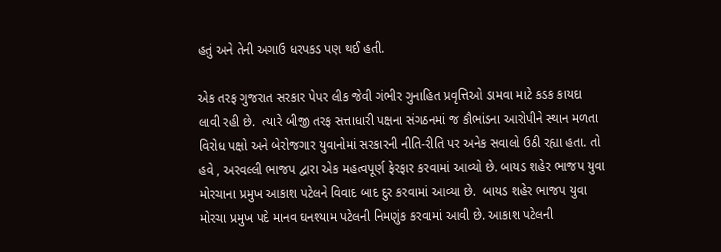હતું અને તેની અગાઉ ધરપકડ પણ થઈ હતી.

એક તરફ ગુજરાત સરકાર પેપર લીક જેવી ગંભીર ગુનાહિત પ્રવૃત્તિઓ ડામવા માટે કડક કાયદા લાવી રહી છે.  ત્યારે બીજી તરફ સત્તાધારી પક્ષના સંગઠનમાં જ કૌભાંડના આરોપીને સ્થાન મળતા વિરોધ પક્ષો અને બેરોજગાર યુવાનોમાં સરકારની નીતિ-રીતિ પર અનેક સવાલો ઉઠી રહ્યા હતા. તો હવે , અરવલ્લી ભાજપ દ્વારા એક મહત્વપૂર્ણ ફેરફાર કરવામાં આવ્યો છે. બાયડ શહેર ભાજપ યુવા મોરચાના પ્રમુખ આકાશ પટેલને વિવાદ બાદ દુર કરવામાં આવ્યા છે.  બાયડ શહેર ભાજપ યુવા મોરચા પ્રમુખ પદે માનવ ઘનશ્યામ પટેલની નિમણુંક કરવામાં આવી છે. આકાશ પટેલની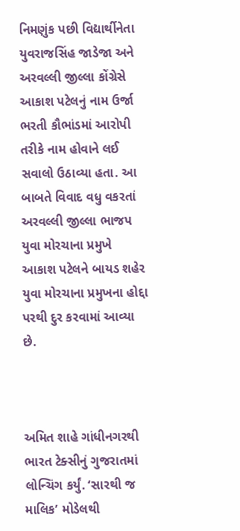નિમણુંક પછી વિદ્યાર્થીનેતા યુવરાજસિંહ જાડેજા અને અરવલ્લી જીલ્લા કોંગ્રેસે આકાશ પટેલનું નામ ઉર્જા ભરતી કૌભાંડમાં આરોપી તરીકે નામ હોવાને લઈ સવાલો ઉઠાવ્યા હતા. આ બાબતે વિવાદ વધુ વકરતાં અરવલ્લી જીલ્લા ભાજપ યુવા મોરચાના પ્રમુખે આકાશ પટેલને બાયડ શહેર યુવા મોરચાના પ્રમુખના હોદ્દા પરથી દુર કરવામાં આવ્યા છે.



અમિત શાહે ગાંધીનગરથી ભારત ટેક્સીનું ગુજરાતમાં લોન્ચિંગ કર્યું. ‘સારથી જ માલિક’ મોડેલથી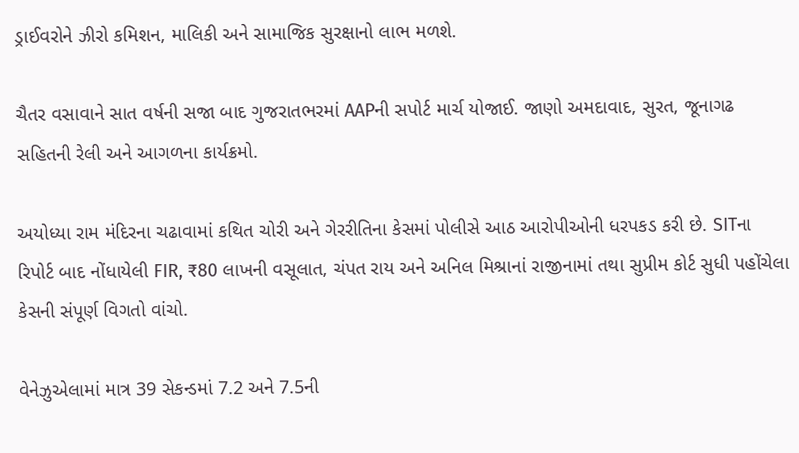ડ્રાઈવરોને ઝીરો કમિશન, માલિકી અને સામાજિક સુરક્ષાનો લાભ મળશે.

ચૈતર વસાવાને સાત વર્ષની સજા બાદ ગુજરાતભરમાં AAPની સપોર્ટ માર્ચ યોજાઈ. જાણો અમદાવાદ, સુરત, જૂનાગઢ સહિતની રેલી અને આગળના કાર્યક્રમો.

અયોધ્યા રામ મંદિરના ચઢાવામાં કથિત ચોરી અને ગેરરીતિના કેસમાં પોલીસે આઠ આરોપીઓની ધરપકડ કરી છે. SITના રિપોર્ટ બાદ નોંધાયેલી FIR, ₹80 લાખની વસૂલાત, ચંપત રાય અને અનિલ મિશ્રાનાં રાજીનામાં તથા સુપ્રીમ કોર્ટ સુધી પહોંચેલા કેસની સંપૂર્ણ વિગતો વાંચો.

વેનેઝુએલામાં માત્ર 39 સેકન્ડમાં 7.2 અને 7.5ની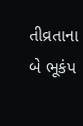તીવ્રતાના બે ભૂકંપ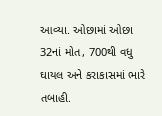આવ્યા. ઓછામાં ઓછા 32નાં મોત, 700થી વધુ ઘાયલ અને કરાકાસમાં ભારે તબાહી.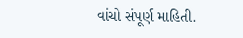વાંચો સંપૂર્ણ માહિતી.